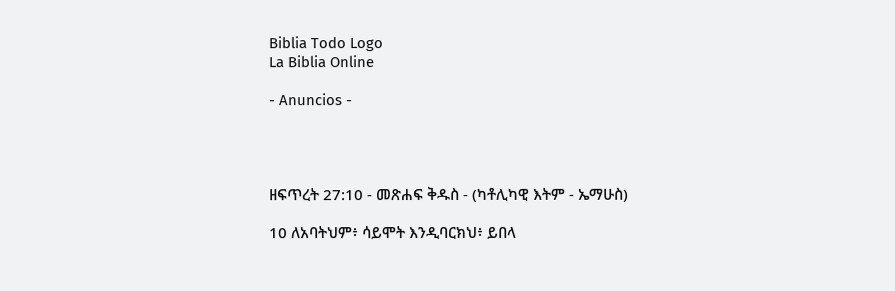Biblia Todo Logo
La Biblia Online

- Anuncios -




ዘፍጥረት 27:10 - መጽሐፍ ቅዱስ - (ካቶሊካዊ እትም - ኤማሁስ)

10 ለአባትህም፥ ሳይሞት እንዲባርክህ፥ ይበላ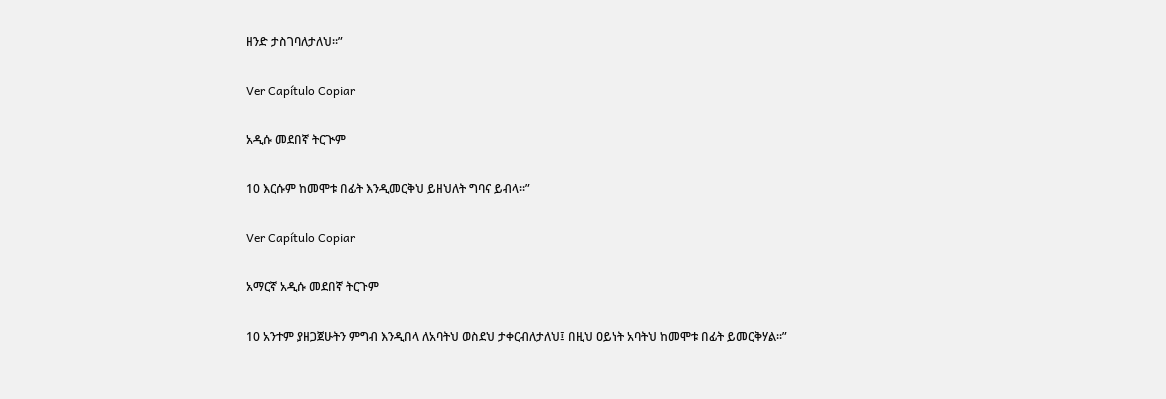ዘንድ ታስገባለታለህ።”

Ver Capítulo Copiar

አዲሱ መደበኛ ትርጒም

10 እርሱም ከመሞቱ በፊት እንዲመርቅህ ይዘህለት ግባና ይብላ።”

Ver Capítulo Copiar

አማርኛ አዲሱ መደበኛ ትርጉም

10 አንተም ያዘጋጀሁትን ምግብ እንዲበላ ለአባትህ ወስደህ ታቀርብለታለህ፤ በዚህ ዐይነት አባትህ ከመሞቱ በፊት ይመርቅሃል።”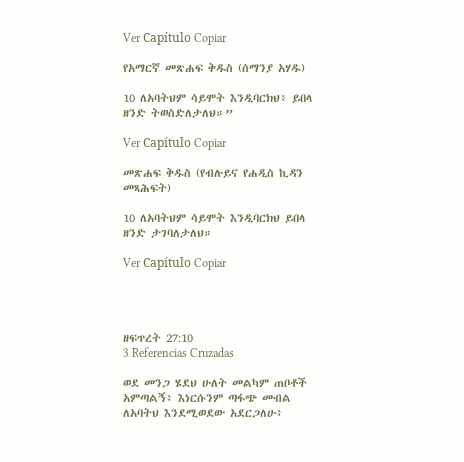Ver Capítulo Copiar

የአማርኛ መጽሐፍ ቅዱስ (ሰማንያ አሃዱ)

10 ለአባትህም ሳይሞት እንዲባርክህ፥ ይበላ ዘንድ ትወስድለታለህ።”

Ver Capítulo Copiar

መጽሐፍ ቅዱስ (የብሉይና የሐዲስ ኪዳን መጻሕፍት)

10 ለአባትህም ሳይሞት እንዲባርክህ ይበላ ዘንድ ታገባለታለህ።

Ver Capítulo Copiar




ዘፍጥረት 27:10
3 Referencias Cruzadas

ወደ መንጋ ሄደህ ሁለት መልካም ጠቦቶች አምጣልኝ፥ እነርሱንም ጣፋጭ መብል ለአባትህ እንደሚወደው አደርጋለሁ፥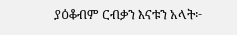ያዕቆብም ርብቃን እናቱን አላት፦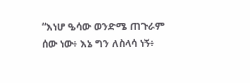“እነሆ ዔሳው ወንድሜ ጠጉራም ሰው ነው፥ እኔ ግን ለስላሳ ነኝ፥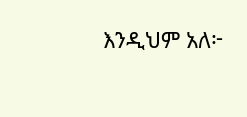እንዲህም አለ፦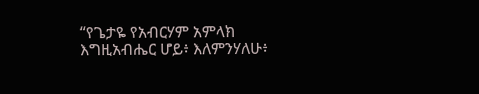“የጌታዬ የአብርሃም አምላክ እግዚአብሔር ሆይ፥ እለምንሃለሁ፥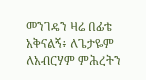መንገዴን ዛሬ በፊቴ አቅናልኝ፥ ለጌታዬም ለአብርሃም ምሕረትን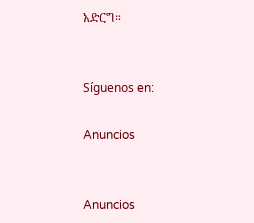አድርግ።


Síguenos en:

Anuncios


Anuncios